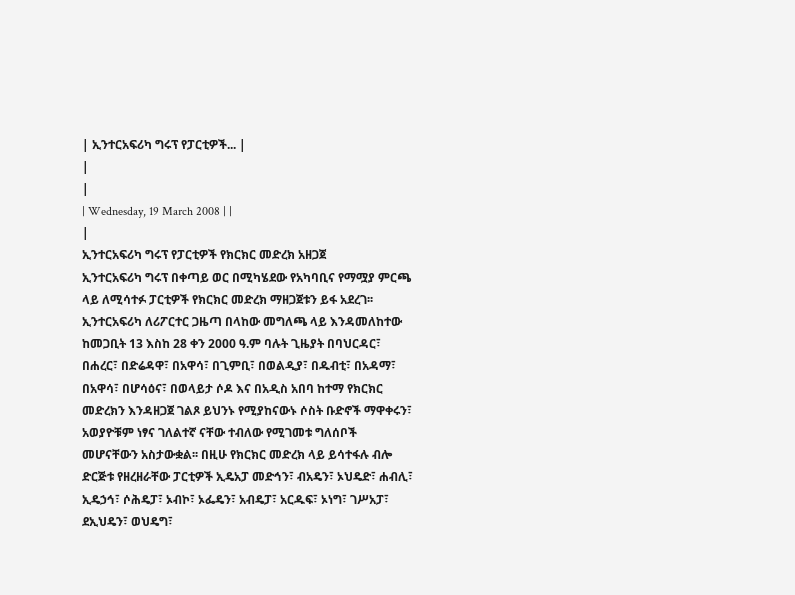| ኢንተርአፍሪካ ግሩፕ የፓርቲዎች... |
|
|
| Wednesday, 19 March 2008 | |
|
ኢንተርአፍሪካ ግሩፕ የፓርቲዎች የክርክር መድረክ አዘጋጀ
ኢንተርአፍሪካ ግሩፕ በቀጣይ ወር በሚካሄደው የአካባቢና የማሟያ ምርጫ ላይ ለሚሳተፉ ፓርቲዎች የክርክር መድረክ ማዘጋጀቱን ይፋ አደረገ፡፡ ኢንተርአፍሪካ ለሪፖርተር ጋዜጣ በላከው መግለጫ ላይ እንዳመለከተው ከመጋቢት 13 እስከ 28 ቀን 2000 ዓ.ም ባሉት ጊዜያት በባህርዳር፣ በሐረር፣ በድሬዳዋ፣ በአዋሳ፣ በጊምቢ፣ በወልዲያ፣ በዱብቲ፣ በአዳማ፣ በአዋሳ፣ በሆሳዕና፣ በወላይታ ሶዶ እና በአዲስ አበባ ከተማ የክርክር መድረክን እንዳዘጋጀ ገልጾ ይህንኑ የሚያከናውኑ ሶስት ቡድኖች ማዋቀሩን፣ አወያዮቹም ነፃና ገለልተኛ ናቸው ተብለው የሚገመቱ ግለሰቦች መሆናቸውን አስታውቋል፡፡ በዚሁ የክርክር መድረክ ላይ ይሳተፋሉ ብሎ ድርጅቱ የዘረዘራቸው ፓርቲዎች ኢዴአፓ መድኅን፣ ብአዴን፣ ኦህዴድ፣ ሐብሊ፣ ኢዴኃኅ፣ ሶሕዴፓ፣ ኦብኮ፣ ኦፌዴን፣ አብዴፓ፣ አርዱፍ፣ ኦነግ፣ ገሥአፓ፣ ደኢህዴን፣ ወህዴግ፣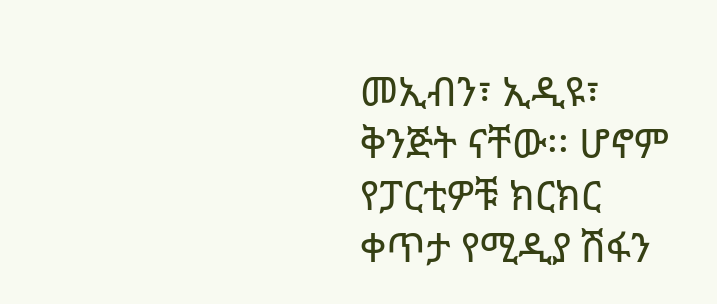መኢብን፣ ኢዲዩ፣ ቅንጅት ናቸው፡፡ ሆኖም የፓርቲዎቹ ክርክር ቀጥታ የሚዲያ ሽፋን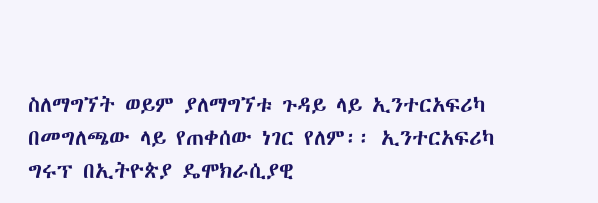ስለማግኘት ወይም ያለማግኘቱ ጉዳይ ላይ ኢንተርአፍሪካ በመግለጫው ላይ የጠቀሰው ነገር የለም፡፡ ኢንተርአፍሪካ ግሩፕ በኢትዮጵያ ዴሞክራሲያዊ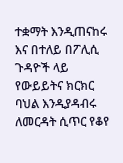ተቋማት እንዲጠናከሩ እና በተለይ በፖሊሲ ጉዳዮች ላይ የውይይትና ክርክር ባህል እንዲያዳብሩ ለመርዳት ሲጥር የቆየ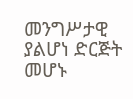መንግሥታዊ ያልሆነ ድርጅት መሆኑ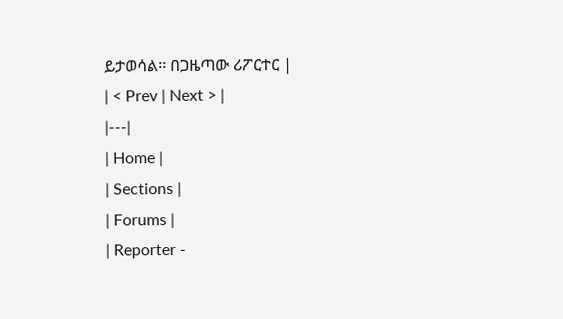ይታወሳል፡፡ በጋዜጣው ሪፖርተር |
| < Prev | Next > |
|---|
| Home |
| Sections |
| Forums |
| Reporter -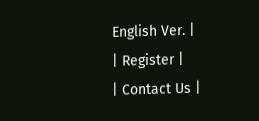English Ver. |
| Register |
| Contact Us |